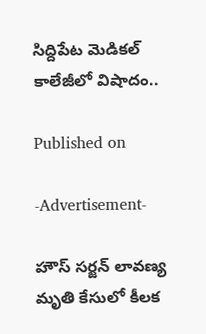సిద్దిపేట మెడికల్ కాలేజీలో విషాదం..

Published on

-Advertisement-

హౌస్ సర్జన్ లావణ్య మృతి కేసులో కీలక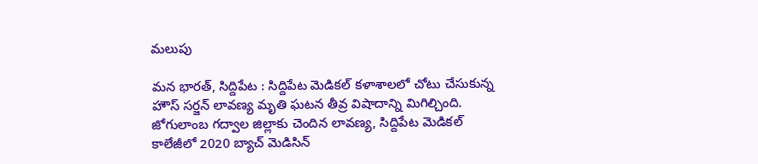మలుపు

మన భారత్, సిద్దిపేట : సిద్దిపేట మెడికల్ కళాశాలలో చోటు చేసుకున్న హౌస్ సర్జన్ లావణ్య మృతి ఘటన తీవ్ర విషాదాన్ని మిగిల్చింది. జోగులాంబ గద్వాల జిల్లాకు చెందిన లావణ్య, సిద్దిపేట మెడికల్ కాలేజీలో 2020 బ్యాచ్ మెడిసిన్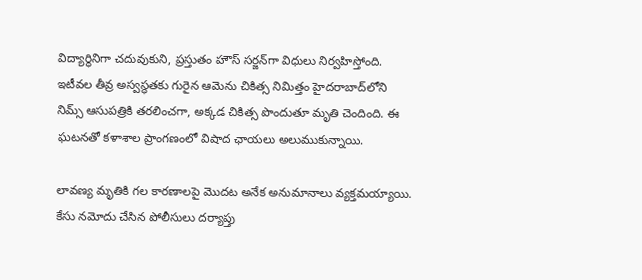విద్యార్థినిగా చదువుకుని, ప్రస్తుతం హౌస్ సర్జన్‌గా విధులు నిర్వహిస్తోంది. ఇటీవల తీవ్ర అస్వస్థతకు గురైన ఆమెను చికిత్స నిమిత్తం హైదరాబాద్‌లోని నిమ్స్ ఆసుపత్రికి తరలించగా, అక్కడ చికిత్స పొందుతూ మృతి చెందింది. ఈ ఘటనతో కళాశాల ప్రాంగణంలో విషాద ఛాయలు అలుముకున్నాయి.

లావణ్య మృతికి గల కారణాలపై మొదట అనేక అనుమానాలు వ్యక్తమయ్యాయి. కేసు నమోదు చేసిన పోలీసులు దర్యాప్తు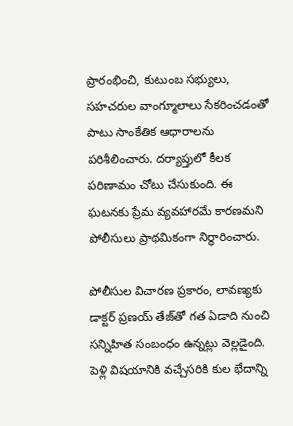ప్రారంభించి, కుటుంబ సభ్యులు, సహచరుల వాంగ్మూలాలు సేకరించడంతో పాటు సాంకేతిక ఆధారాలను పరిశీలించారు. దర్యాప్తులో కీలక పరిణామం చోటు చేసుకుంది. ఈ ఘటనకు ప్రేమ వ్యవహారమే కారణమని పోలీసులు ప్రాథమికంగా నిర్ధారించారు.

పోలీసుల విచారణ ప్రకారం, లావణ్యకు డాక్టర్ ప్రణయ్ తేజ్‌తో గత ఏడాది నుంచి సన్నిహిత సంబంధం ఉన్నట్లు వెల్లడైంది. పెళ్లి విషయానికి వచ్చేసరికి కుల భేదాన్ని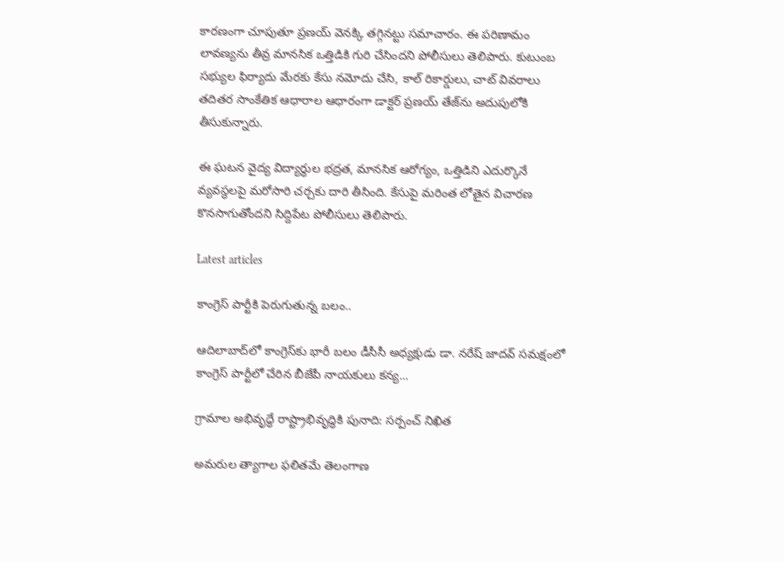కారణంగా చూపుతూ ప్రణయ్ వెనక్కి తగ్గినట్టు సమాచారం. ఈ పరిణామం లావణ్యను తీవ్ర మానసిక ఒత్తిడికి గురి చేసిందని పోలీసులు తెలిపారు. కుటుంబ సభ్యుల ఫిర్యాదు మేరకు కేసు నమోదు చేసి, కాల్ రికార్డులు, చాట్ వివరాలు తదితర సాంకేతిక ఆధారాల ఆధారంగా డాక్టర్ ప్రణయ్ తేజ్‌ను అదుపులోకి తీసుకున్నారు.

ఈ ఘటన వైద్య విద్యార్థుల భద్రత, మానసిక ఆరోగ్యం, ఒత్తిడిని ఎదుర్కొనే వ్యవస్థలపై మరోసారి చర్చకు దారి తీసింది. కేసుపై మరింత లోతైన విచారణ కొనసాగుతోందని సిద్దిపేట పోలీసులు తెలిపారు.

Latest articles

కాంగ్రెస్ పార్టీకి పెరుగుతున్న బలం..

ఆదిలాబాద్‌లో కాంగ్రెస్‌కు భారీ బలం డీసీసీ అధ్యక్షుడు డా. నరేష్ జాదవ్ సమక్షంలో కాంగ్రెస్ పార్టీలో చేరిన బీజేపీ నాయకులు కన్య...

గ్రామాల అభివృద్ధే రాష్ట్రాభివృద్ధికి పునాది: సర్పంచ్ నిఖిత

అమరుల త్యాగాల ఫలితమే తెలంగాణ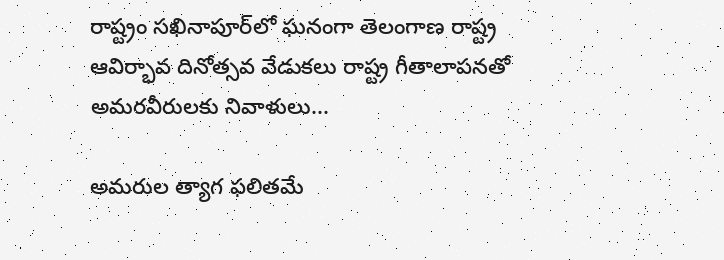రాష్ట్రం సఖినాపూర్‌లో ఘనంగా తెలంగాణ రాష్ట్ర ఆవిర్భావ దినోత్సవ వేడుకలు రాష్ట్ర గీతాలాపనతో అమరవీరులకు నివాళులు...

అమరుల త్యాగ ఫలితమే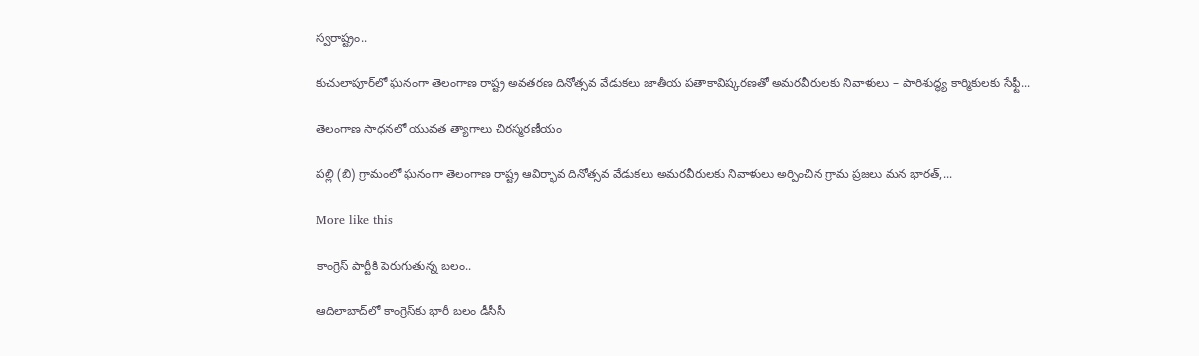స్వరాష్ట్రం..

కుచులాపూర్‌లో ఘనంగా తెలంగాణ రాష్ట్ర అవతరణ దినోత్సవ వేడుకలు జాతీయ పతాకావిష్కరణతో అమరవీరులకు నివాళులు – పారిశుద్ధ్య కార్మికులకు సేఫ్టీ...

తెలంగాణ సాధనలో యువత త్యాగాలు చిరస్మరణీయం

పల్లి (బి) గ్రామంలో ఘనంగా తెలంగాణ రాష్ట్ర ఆవిర్భావ దినోత్సవ వేడుకలు అమరవీరులకు నివాళులు అర్పించిన గ్రామ ప్రజలు మన భారత్,...

More like this

కాంగ్రెస్ పార్టీకి పెరుగుతున్న బలం..

ఆదిలాబాద్‌లో కాంగ్రెస్‌కు భారీ బలం డీసీసీ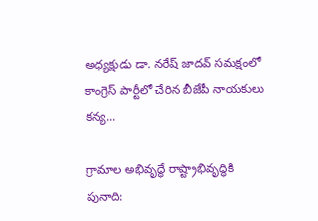అధ్యక్షుడు డా. నరేష్ జాదవ్ సమక్షంలో కాంగ్రెస్ పార్టీలో చేరిన బీజేపీ నాయకులు కన్య...

గ్రామాల అభివృద్ధే రాష్ట్రాభివృద్ధికి పునాది: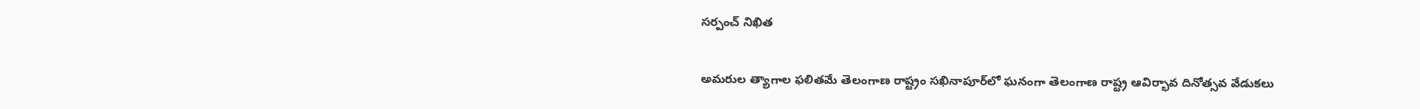సర్పంచ్ నిఖిత

అమరుల త్యాగాల ఫలితమే తెలంగాణ రాష్ట్రం సఖినాపూర్‌లో ఘనంగా తెలంగాణ రాష్ట్ర ఆవిర్భావ దినోత్సవ వేడుకలు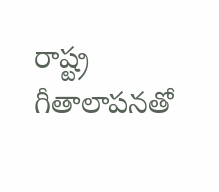రాష్ట్ర గీతాలాపనతో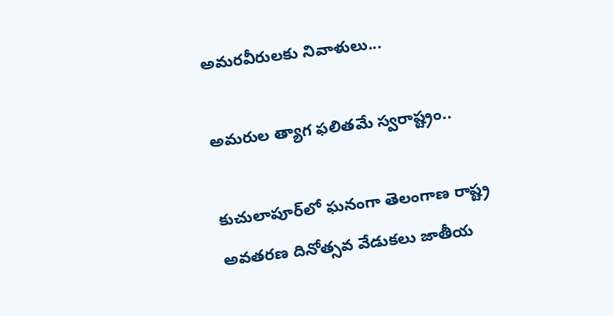అమరవీరులకు నివాళులు...

అమరుల త్యాగ ఫలితమే స్వరాష్ట్రం..

కుచులాపూర్‌లో ఘనంగా తెలంగాణ రాష్ట్ర అవతరణ దినోత్సవ వేడుకలు జాతీయ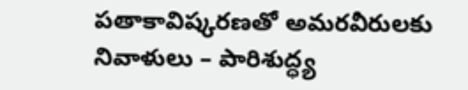పతాకావిష్కరణతో అమరవీరులకు నివాళులు – పారిశుద్ధ్య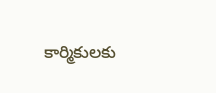కార్మికులకు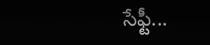సేఫ్టీ...